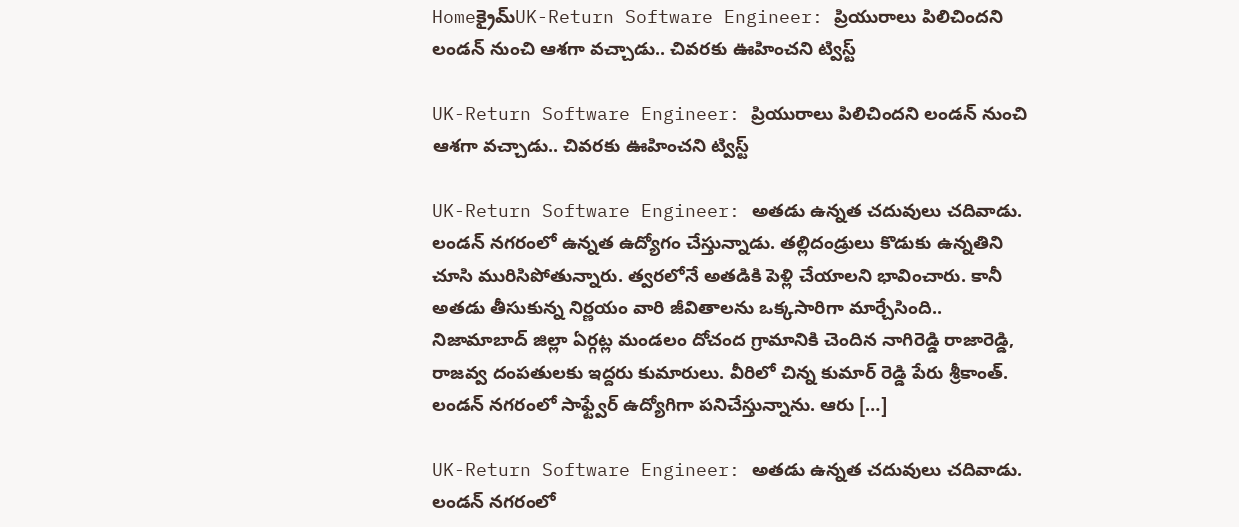Homeక్రైమ్‌UK-Return Software Engineer: ప్రియురాలు పిలిచిందని లండన్ నుంచి ఆశగా వచ్చాడు.. చివరకు ఊహించని ట్విస్ట్

UK-Return Software Engineer: ప్రియురాలు పిలిచిందని లండన్ నుంచి ఆశగా వచ్చాడు.. చివరకు ఊహించని ట్విస్ట్

UK-Return Software Engineer: అతడు ఉన్నత చదువులు చదివాడు. లండన్ నగరంలో ఉన్నత ఉద్యోగం చేస్తున్నాడు. తల్లిదండ్రులు కొడుకు ఉన్నతిని చూసి మురిసిపోతున్నారు. త్వరలోనే అతడికి పెళ్లి చేయాలని భావించారు. కానీ అతడు తీసుకున్న నిర్ణయం వారి జీవితాలను ఒక్కసారిగా మార్చేసింది.. నిజామాబాద్ జిల్లా ఏర్గట్ల మండలం దోచంద గ్రామానికి చెందిన నాగిరెడ్డి రాజారెడ్డి, రాజవ్వ దంపతులకు ఇద్దరు కుమారులు. వీరిలో చిన్న కుమార్ రెడ్డి పేరు శ్రీకాంత్. లండన్ నగరంలో సాఫ్ట్వేర్ ఉద్యోగిగా పనిచేస్తున్నాను. ఆరు […]

UK-Return Software Engineer: అతడు ఉన్నత చదువులు చదివాడు. లండన్ నగరంలో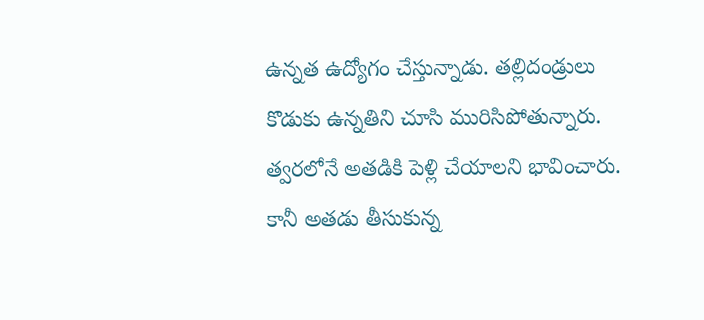ఉన్నత ఉద్యోగం చేస్తున్నాడు. తల్లిదండ్రులు కొడుకు ఉన్నతిని చూసి మురిసిపోతున్నారు. త్వరలోనే అతడికి పెళ్లి చేయాలని భావించారు. కానీ అతడు తీసుకున్న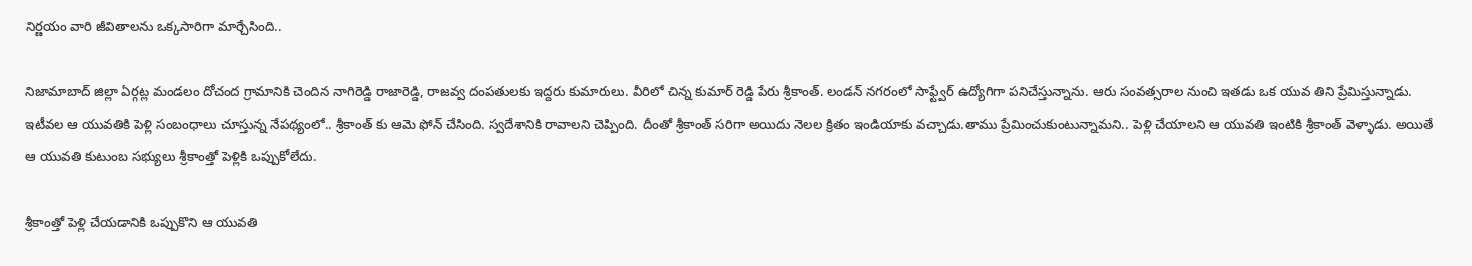నిర్ణయం వారి జీవితాలను ఒక్కసారిగా మార్చేసింది..

నిజామాబాద్ జిల్లా ఏర్గట్ల మండలం దోచంద గ్రామానికి చెందిన నాగిరెడ్డి రాజారెడ్డి, రాజవ్వ దంపతులకు ఇద్దరు కుమారులు. వీరిలో చిన్న కుమార్ రెడ్డి పేరు శ్రీకాంత్. లండన్ నగరంలో సాఫ్ట్వేర్ ఉద్యోగిగా పనిచేస్తున్నాను. ఆరు సంవత్సరాల నుంచి ఇతడు ఒక యువ తిని ప్రేమిస్తున్నాడు. ఇటీవల ఆ యువతికి పెళ్లి సంబంధాలు చూస్తున్న నేపథ్యంలో.. శ్రీకాంత్ కు ఆమె ఫోన్ చేసింది. స్వదేశానికి రావాలని చెప్పింది. దీంతో శ్రీకాంత్ సరిగా అయిదు నెలల క్రితం ఇండియాకు వచ్చాడు.తాము ప్రేమించుకుంటున్నామని.. పెళ్లి చేయాలని ఆ యువతి ఇంటికి శ్రీకాంత్ వెళ్ళాడు. అయితే ఆ యువతి కుటుంబ సభ్యులు శ్రీకాంత్తో పెళ్లికి ఒప్పుకోలేదు.

శ్రీకాంత్తో పెళ్లి చేయడానికి ఒప్పుకొని ఆ యువతి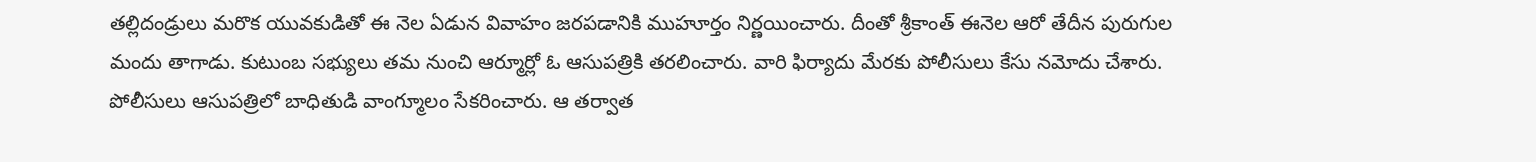తల్లిదండ్రులు మరొక యువకుడితో ఈ నెల ఏడున వివాహం జరపడానికి ముహూర్తం నిర్ణయించారు. దీంతో శ్రీకాంత్ ఈనెల ఆరో తేదీన పురుగుల మందు తాగాడు. కుటుంబ సభ్యులు తమ నుంచి ఆర్మూర్లో ఓ ఆసుపత్రికి తరలించారు. వారి ఫిర్యాదు మేరకు పోలీసులు కేసు నమోదు చేశారు. పోలీసులు ఆసుపత్రిలో బాధితుడి వాంగ్మూలం సేకరించారు. ఆ తర్వాత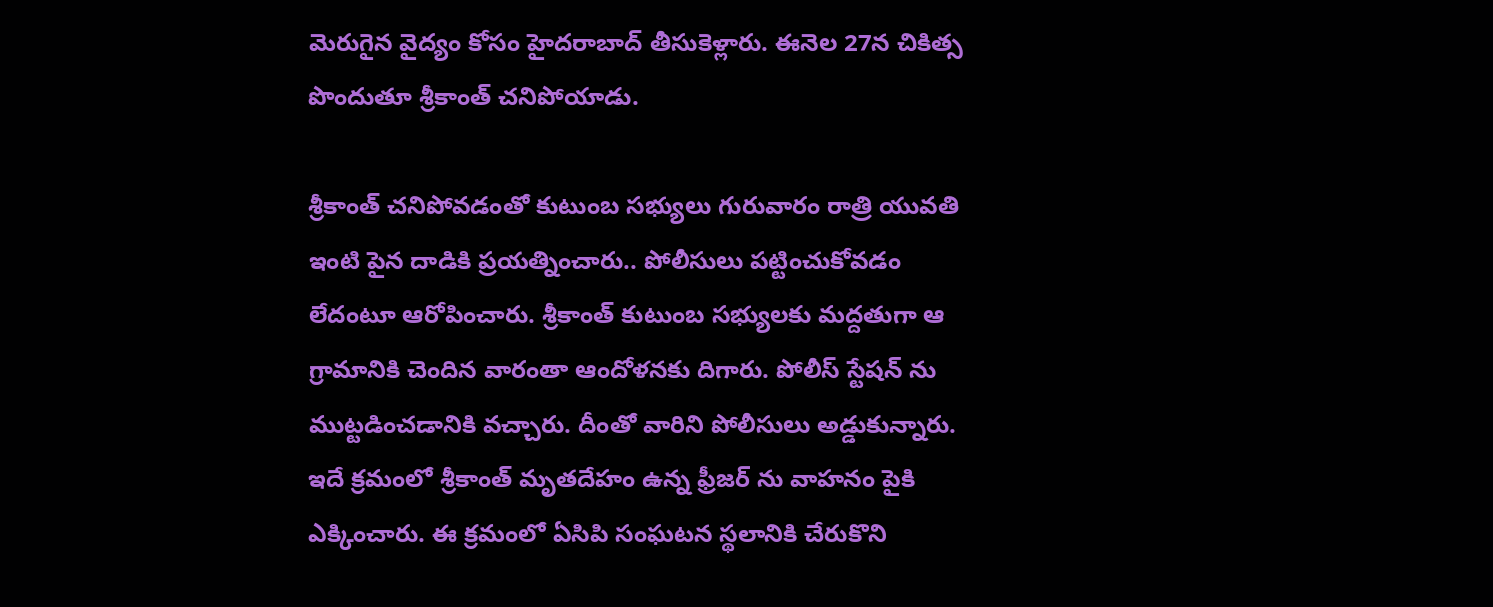మెరుగైన వైద్యం కోసం హైదరాబాద్ తీసుకెళ్లారు. ఈనెల 27న చికిత్స పొందుతూ శ్రీకాంత్ చనిపోయాడు.

శ్రీకాంత్ చనిపోవడంతో కుటుంబ సభ్యులు గురువారం రాత్రి యువతి ఇంటి పైన దాడికి ప్రయత్నించారు.. పోలీసులు పట్టించుకోవడం లేదంటూ ఆరోపించారు. శ్రీకాంత్ కుటుంబ సభ్యులకు మద్దతుగా ఆ గ్రామానికి చెందిన వారంతా ఆందోళనకు దిగారు. పోలీస్ స్టేషన్ ను ముట్టడించడానికి వచ్చారు. దీంతో వారిని పోలీసులు అడ్డుకున్నారు. ఇదే క్రమంలో శ్రీకాంత్ మృతదేహం ఉన్న ఫ్రీజర్ ను వాహనం పైకి ఎక్కించారు. ఈ క్రమంలో ఏసిపి సంఘటన స్థలానికి చేరుకొని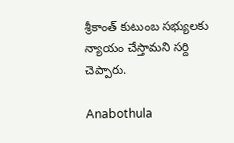శ్రీకాంత్ కుటుంబ సభ్యులకు న్యాయం చేస్తామని సర్ది చెప్పారు.

Anabothula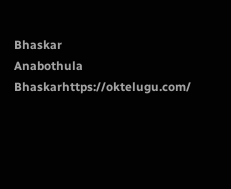Bhaskar
Anabothula Bhaskarhttps://oktelugu.com/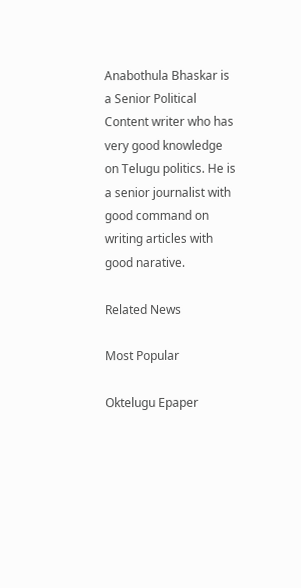Anabothula Bhaskar is a Senior Political Content writer who has very good knowledge on Telugu politics. He is a senior journalist with good command on writing articles with good narative.

Related News

Most Popular

Oktelugu Epaper